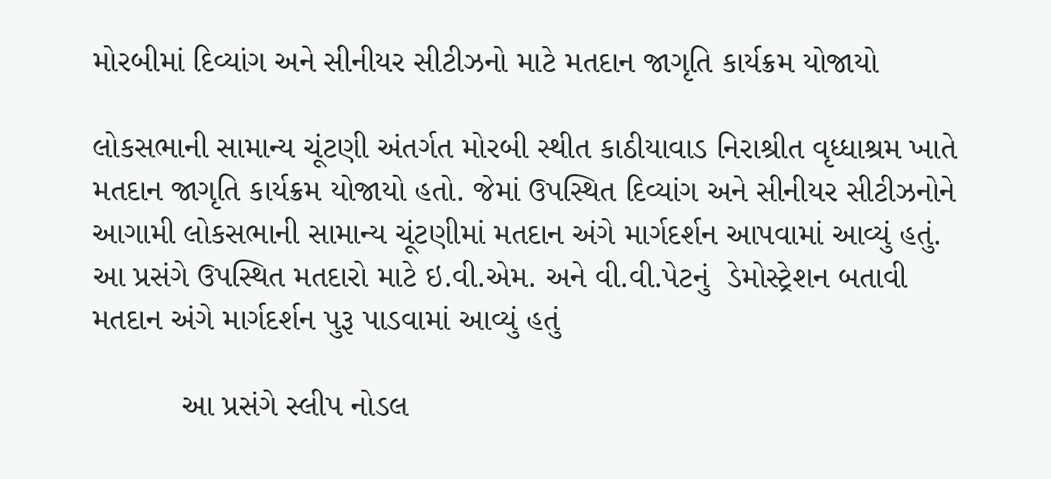મોરબીમાં દિવ્યાંગ અને સીનીયર સીટીઝનો માટે મતદાન જાગૃતિ કાર્યક્રમ યોજાયો

લોકસભાની સામાન્ય ચૂંટણી અંતર્ગત મોરબી સ્થીત કાઠીયાવાડ નિરાશ્રીત વૃધ્ધાશ્રમ ખાતે મતદાન જાગૃતિ કાર્યક્રમ યોજાયો હતો. જેમાં ઉપસ્થિત દિવ્યાંગ અને સીનીયર સીટીઝનોને આગામી લોકસભાની સામાન્ય ચૂંટણીમાં મતદાન અંગે માર્ગદર્શન આપવામાં આવ્યું હતું. આ પ્રસંગે ઉપસ્થિત મતદારો માટે ઇ.વી.એમ. અને વી.વી.પેટનું  ડેમોસ્ટ્રેશન બતાવી મતદાન અંગે માર્ગદર્શન પુરૂ પાડવામાં આવ્યું હતું

          આ પ્રસંગે સ્લીપ નોડલ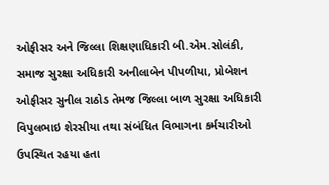ઓફીસર અને જિલ્લા શિક્ષણાધિકારી બી.એમ.સોલંકી, સમાજ સુરક્ષા અધિકારી અનીલાબેન પીપળીયા, પ્રોબેશન ઓફીસર સુનીલ રાઠોડ તેમજ જિલ્લા બાળ સુરક્ષા અધિકારી વિપુલભાઇ શેરસીયા તથા સંબંધિત વિભાગના કર્મચારીઓ ઉપસ્થિત રહયા હતા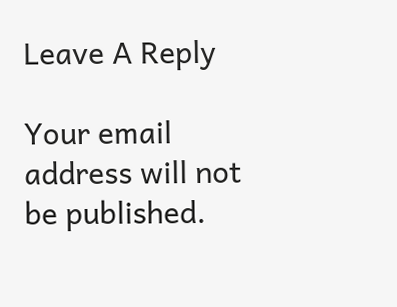Leave A Reply

Your email address will not be published.